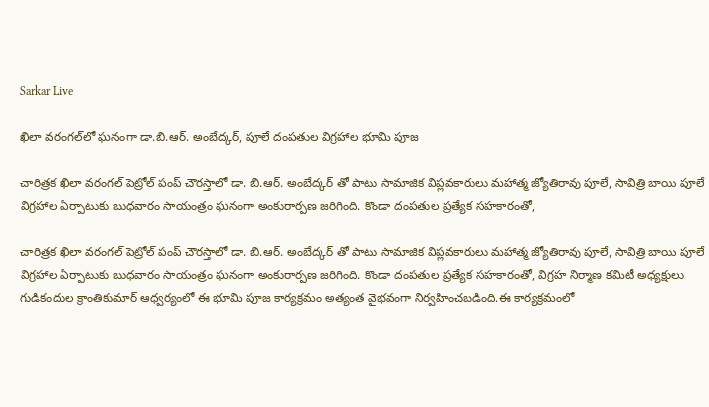Sarkar Live

ఖిలా వరంగల్‌లో ఘనంగా డా.బి.ఆర్. అంబేద్కర్‌, పూలే దంపతుల విగ్రహాల భూమి పూజ

చారిత్రక ఖిలా వరంగల్ పెట్రోల్ పంప్ చౌరస్తాలో డా. బి.ఆర్. అంబేద్కర్ తో పాటు సామాజిక విప్లవకారులు మహాత్మ జ్యోతిరావు పూలే, సావిత్రి బాయి పూలే విగ్రహాల ఏర్పాటుకు బుధవారం సాయంత్రం ఘనంగా అంకురార్పణ జరిగింది. కొండా దంపతుల ప్రత్యేక సహకారంతో,

చారిత్రక ఖిలా వరంగల్ పెట్రోల్ పంప్ చౌరస్తాలో డా. బి.ఆర్. అంబేద్కర్ తో పాటు సామాజిక విప్లవకారులు మహాత్మ జ్యోతిరావు పూలే, సావిత్రి బాయి పూలే విగ్రహాల ఏర్పాటుకు బుధవారం సాయంత్రం ఘనంగా అంకురార్పణ జరిగింది. కొండా దంపతుల ప్రత్యేక సహకారంతో, విగ్రహ నిర్మాణ కమిటీ అధ్యక్షులు గుడికందుల క్రాంతికుమార్ ఆధ్వర్యంలో ఈ భూమి పూజ కార్యక్రమం అత్యంత వైభవంగా నిర్వహించబడింది.ఈ కార్యక్రమంలో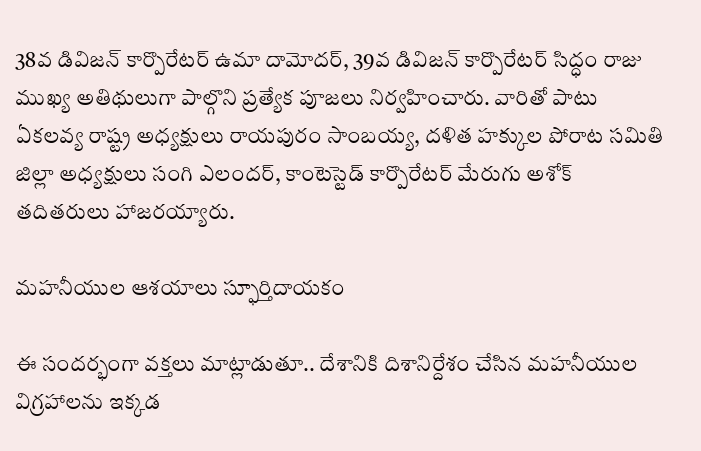38వ డివిజన్ కార్పొరేటర్ ఉమా దామోదర్, 39వ డివిజన్ కార్పొరేటర్ సిద్ధం రాజు ముఖ్య అతిథులుగా పాల్గొని ప్రత్యేక పూజలు నిర్వహించారు. వారితో పాటు ఏకలవ్య రాష్ట్ర అధ్యక్షులు రాయపురం సాంబయ్య, దళిత హక్కుల పోరాట సమితి జిల్లా అధ్యక్షులు సంగి ఎలందర్, కాంటెస్టెడ్ కార్పొరేటర్ మేరుగు అశోక్ తదితరులు హాజరయ్యారు.

మహనీయుల ఆశయాలు స్ఫూర్తిదాయకం

ఈ సందర్భంగా వక్తలు మాట్లాడుతూ.. దేశానికి దిశానిర్దేశం చేసిన మహనీయుల విగ్రహాలను ఇక్కడ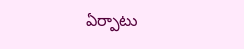ఏర్పాటు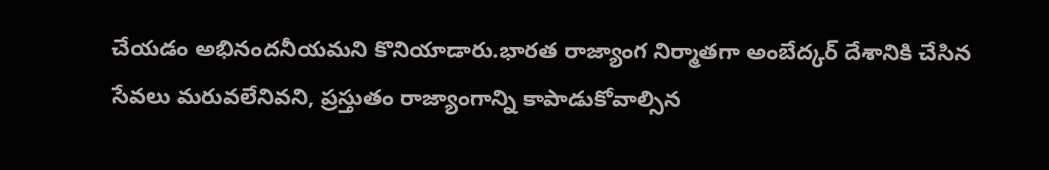చేయడం అభినందనీయమని కొనియాడారు.భారత రాజ్యాంగ నిర్మాతగా అంబేద్కర్ దేశానికి చేసిన సేవలు మరువలేనివని, ప్రస్తుతం రాజ్యాంగాన్ని కాపాడుకోవాల్సిన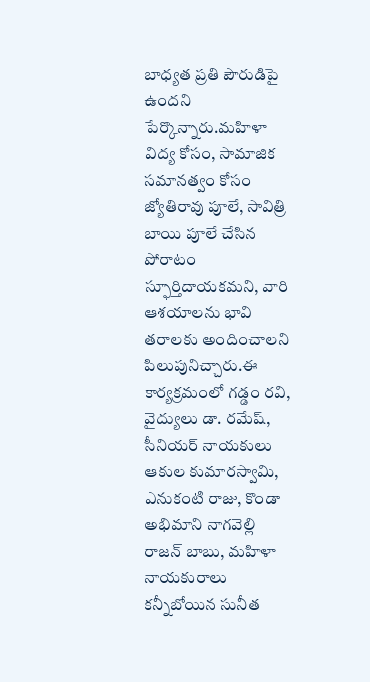బాధ్యత ప్రతి పౌరుడిపై ఉందని పేర్కొన్నారు.మహిళా విద్య కోసం, సామాజిక సమానత్వం కోసం జ్యోతిరావు పూలే, సావిత్రి బాయి పూలే చేసిన పోరాటం స్ఫూర్తిదాయకమని, వారి ఆశయాలను భావి తరాలకు అందించాలని పిలుపునిచ్చారు.ఈ కార్యక్రమంలో గడ్డం రవి, వైద్యులు డా. రమేష్, సీనియర్ నాయకులు ఆకుల కుమారస్వామి, ఎనుకంటి రాజు, కొండా అభిమాని నాగవెల్లి రాజన్ బాబు, మహిళా నాయకురాలు కన్నీబోయిన సునీత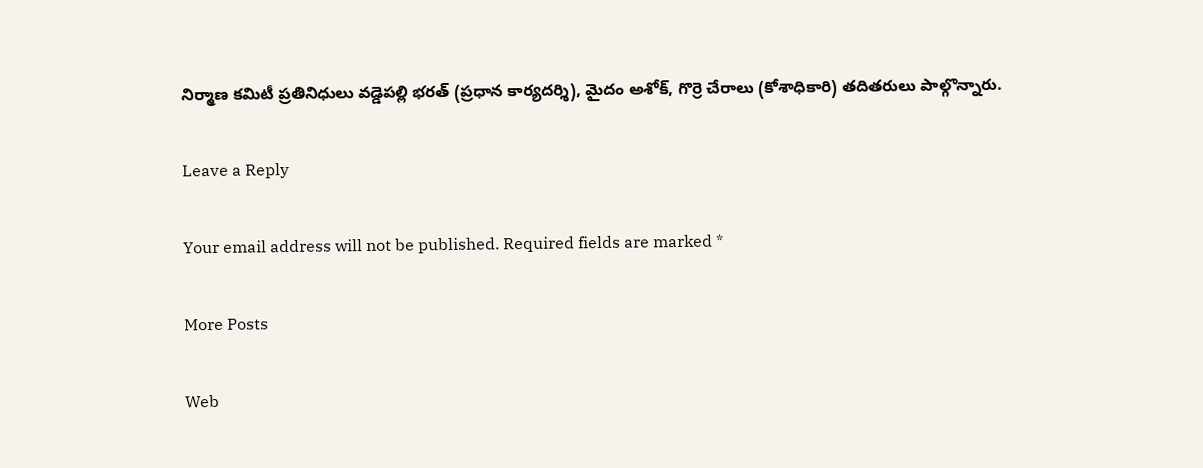నిర్మాణ కమిటీ ప్రతినిధులు వడ్డెపల్లి భరత్ (ప్రధాన కార్యదర్శి), మైదం అశోక్, గొర్రె చేరాలు (కోశాధికారి) తదితరులు పాల్గొన్నారు.

Leave a Reply

Your email address will not be published. Required fields are marked *

More Posts

Web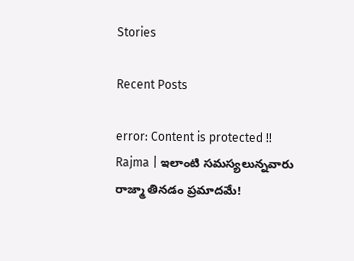Stories

Recent Posts

error: Content is protected !!
Rajma | ఇలాంటి సమస్యలున్నవారు రాజ్మా తినడం ప్రమాదమే!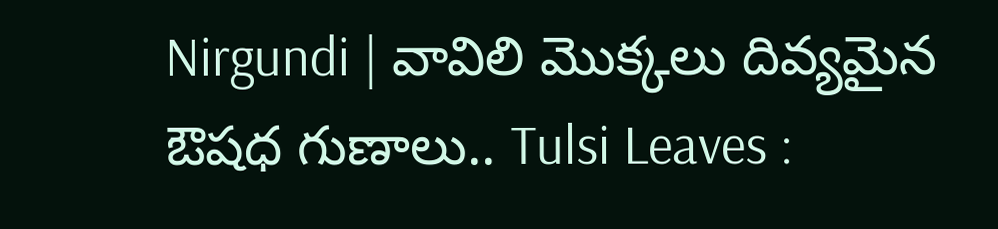Nirgundi | వావిలి మొక్కలు దివ్యమైన ఔషధ గుణాలు.. Tulsi Leaves :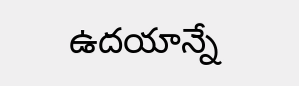ఉదయాన్నే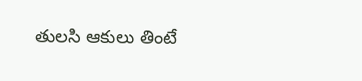తులసి ఆకులు తింటే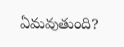ఏమవుతుంది?